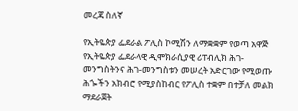መረጃ ስለኛ

የኢትዬጵያ ፌደራል ፖሊስ ኮሚሽን ለማቋቋም የወጣ አዋጅ የኢትዬጵያ ፌደራላዊ ዲሞክራሲያዊ ሪፐብሊክ ሕገ-መንግስትንና ሕገ-መንግስቱን መሠረት አድርገው የሚወጡ ሕጐችን አክብሮ የሚያስከብር የፖሊስ ተቋም በተቻለ መልክ ማደራጀት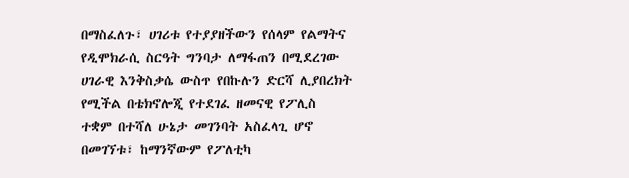በማስፈለጉ፣ ሀገሪቱ የተያያዘችውን የሰላም የልማትና የዲሞክራሲ ስርዓት ግንባታ ለማፋጠን በሚደረገው ሀገራዊ እንቅስቃሴ ውስጥ የበኩሉን ድርሻ ሊያበረክት የሚችል በቴክኖሎጂ የተደገፈ ዘመናዊ የፖሊስ ተቋም በተሻለ ሁኔታ መገንባት አስፈላጊ ሆኖ በመገኘቱ፣ ከማንኛውም የፖለቲካ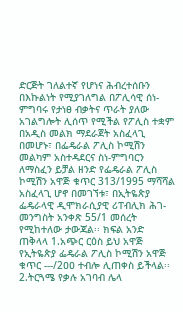ድርጅት ገለልተኛ የሆነና ሕብረተሰቡን በእኩልነት የሚያገለግል በፖሊሳዊ ሰነ-ምግባሩ የታነፀ ብቃትና ጥራት ያለው አገልግሎት ሊሰጥ የሚችል የፖሊስ ተቋም በአዲስ መልክ ማደራጀት አስፈላጊ በመሆኑ፣ በፌዴራል ፖሊስ ኮሚሽን መልካም አስተዳደርና ስነ-ምግባርን ለማስፈን ይቻል ዘንድ የፌዴራል ፖሊስ ኮሚሽን አዋጅ ቁጥር 313/1995 ማሻሻል አስፈላጊ ሆኖ በመገኘቱ፣ በኢትዬጵያ ፌዴራላዊ ዲሞክራሲያዊ ሪፐብሊክ ሕገ-መንግስት አንቀጽ 55/1 መሰረት የሚከተለው ታውጃል፡፡ ክፍል አንድ ጠቅላላ 1.አጭር ርዕስ ይህ አዋጅ የኢትዬጵያ ፌዴራል ፖሊስ ኮሚሽን አዋጅ ቁጥር ---/2ዐዐ ተብሎ ሊጠቀስ ይችላል፡፡ 2.ትርጓሜ የቃሉ አገባብ ሌላ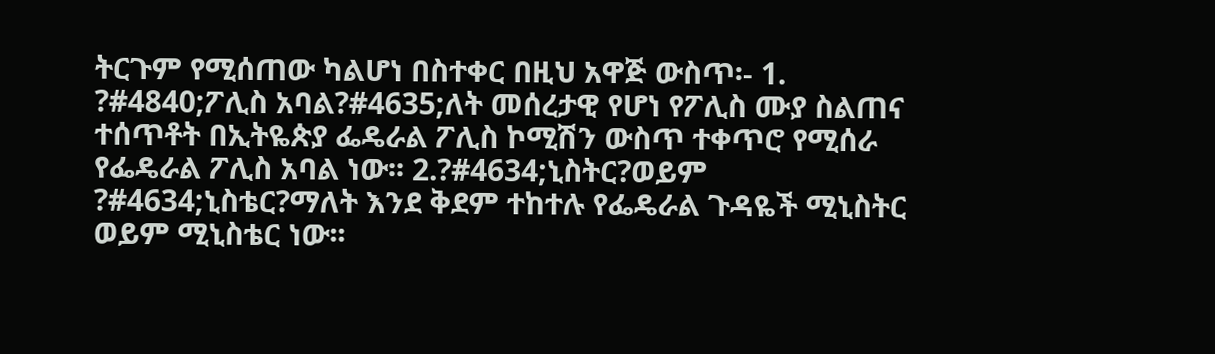ትርጉም የሚሰጠው ካልሆነ በስተቀር በዚህ አዋጅ ውስጥ፡- 1. ?#4840;ፖሊስ አባል?#4635;ለት መሰረታዊ የሆነ የፖሊስ ሙያ ስልጠና ተሰጥቶት በኢትዬጵያ ፌዴራል ፖሊስ ኮሚሽን ውስጥ ተቀጥሮ የሚሰራ የፌዴራል ፖሊስ አባል ነው፡፡ 2.?#4634;ኒስትር?ወይም ?#4634;ኒስቴር?ማለት እንደ ቅደም ተከተሉ የፌዴራል ጉዳዬች ሚኒስትር ወይም ሚኒስቴር ነው፡፡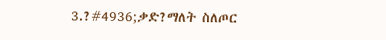3.?#4936;ቃድ?ማለት ስለጦር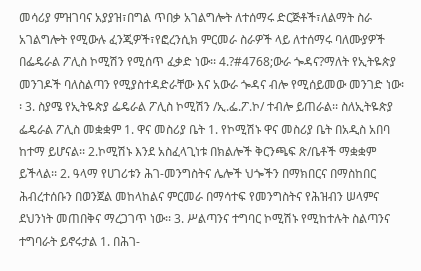መሳሪያ ምዝገባና አያያዝ፣በግል ጥበቃ አገልግሎት ለተሰማሩ ድርጅቶች፣ለልማት ስራ አገልግሎት የሚውሉ ፈንጂዎች፣የፎረንሲክ ምርመራ ስራዎች ላይ ለተሰማሩ ባለሙያዎች በፌዴራል ፖሊስ ኮሚሽን የሚሰጥ ፈቃድ ነው፡፡ 4.?#4768;ውራ ጐዳና?ማለት የኢትዬጵያ መንገዶች ባለስልጣን የሚያስተዳድራቸው እና አውራ ጐዳና ብሎ የሚሰይመው መንገድ ነው፡፡ 3. ስያሜ የኢትዬጵያ ፌዴራል ፖሊስ ኮሚሽን /ኢ.ፌ.ፖ.ኮ/ ተብሎ ይጠራል፡፡ ስለኢትዬጵያ ፌዴራል ፖሊስ መቋቋም 1. ዋና መስሪያ ቤት 1. የኮሚሽኑ ዋና መስሪያ ቤት በአዲስ አበባ ከተማ ይሆናል፡፡ 2.ኮሚሽኑ እንደ አስፈላጊነቱ በክልሎች ቅርንጫፍ ጽ/ቤቶች ማቋቋም ይችላል፡፡ 2. ዓላማ የሀገሪቱን ሕገ-መንግስትና ሌሎች ህጐችን በማክበርና በማስከበር ሕብረተሰቡን በወንጀል መከላከልና ምርመራ በማሳተፍ የመንግስትና የሕዝብን ሠላምና ደህንነት መጠበቅና ማረጋገጥ ነው፡፡ 3. ሥልጣንና ተግባር ኮሚሽኑ የሚከተሉት ስልጣንና ተግባራት ይኖሩታል 1. በሕገ-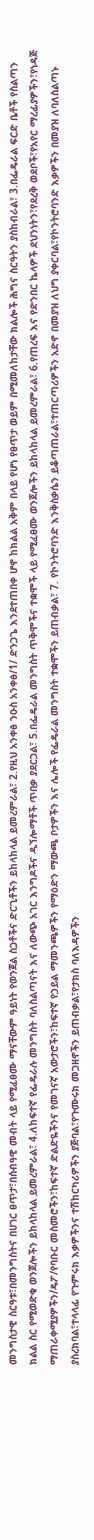መንግስታዊ ስርዓቱ፣በመንግስትና በሀገር ፀጥታ፣በሰብዓዊ መብት ላይ የሚፈፀሙ ማናቸውም ዓይነት የወንጀል ስጋቶችና ድርጊቶችን ይከላከላል ይመረምራል፣ 2.የዚህ አንቀፅ ንዑስ አንቀፅ/1/ ድንጋጌ እንደተጠበቀ ሆኖ ከክልል አቅም በላይ የሆነ የፀጥታ ወይም በሚመለከታቸው ክልሎች ሕግና ስርዓትን ያስከብራል፣ 3.በፌዴራል ፍርድ ቤቶች የስልጣን ክልል ስር የሚወድቁ ወንጀሎችን ይከላከላል ይመረምራል፣ 4.ለከፍተኛ የፌዴራሉ መንግስት ባለስልጣናት እና ለውጭ አገር እንግዶችና ዲኘሎማቶች ጥበቃ ያደርጋል፣ 5.በፌዴራል መንግስት ጥቅሞችና ተቋሞች ላይ የሚፈፀሙ ወንጀሎችን ይከላከላል ይመረምራል፣ 6.የጠረፍ እና የድንበር ኬላዎች ደህንነትን፣የደረቅ ወደቦች፣የአየር ማረፊያዎችን፣የነዳጅ ማጠራቀሚያዎችን/ዴፖ/የባቡር መስመሮችን፣ከፍተኛ ድልድዬችንና የመገናኛ አውታሮችን፣ከፍተኛ የኃይል ማመንጫዎችን የማዕድን ማውጫ ቦታዎችን እና ሌሎች የፌዴራል መንግስት ተቋሞችን ይጠብቃል፣ 7. የኮንትሮባንድ እንቅስቃሴን ይቆጣጠራል፣ተጠርጣሪዎችን አድኖ በመያዝ ለህግ ያቀርባል፣የኮንትሮባንድ እቃዎችን በመያዝ ለባለስልጣኑ ያስረክባል፣ተላላፊ የጉምሩክ እቃዎችንና ተሽከርካሪዎችን ያጅባል፣የጉሙሩክ መጋዘኖችን ይጠብቃል፣የታክስ ባለእዳዎችን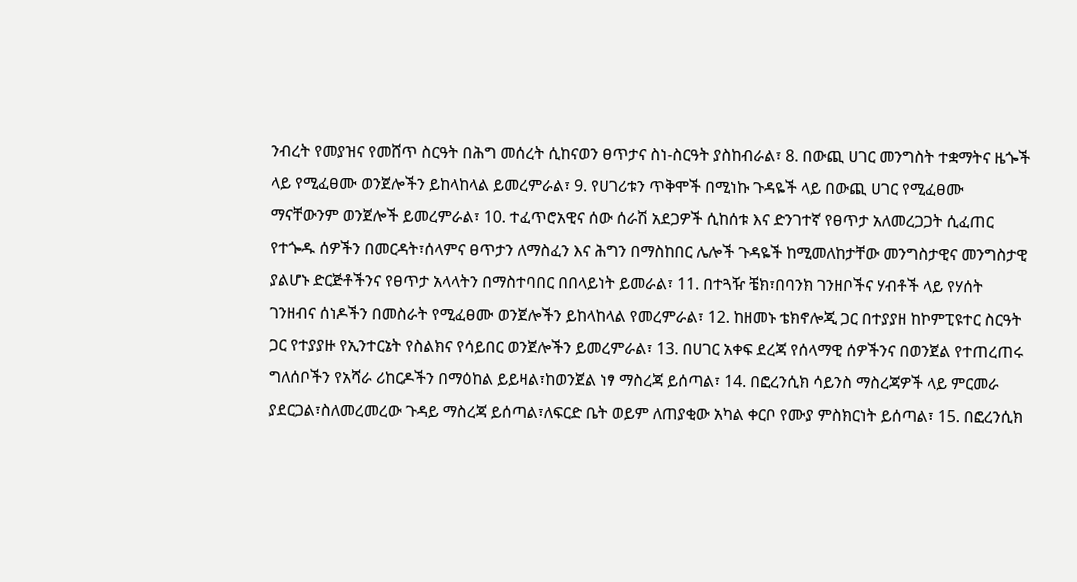ንብረት የመያዝና የመሸጥ ስርዓት በሕግ መሰረት ሲከናወን ፀጥታና ስነ-ስርዓት ያስከብራል፣ 8. በውጪ ሀገር መንግስት ተቋማትና ዜጐች ላይ የሚፈፀሙ ወንጀሎችን ይከላከላል ይመረምራል፣ 9. የሀገሪቱን ጥቅሞች በሚነኩ ጉዳዬች ላይ በውጪ ሀገር የሚፈፀሙ ማናቸውንም ወንጀሎች ይመረምራል፣ 10. ተፈጥሮአዊና ሰው ሰራሽ አደጋዎች ሲከሰቱ እና ድንገተኛ የፀጥታ አለመረጋጋት ሲፈጠር የተጐዱ ሰዎችን በመርዳት፣ሰላምና ፀጥታን ለማስፈን እና ሕግን በማስከበር ሌሎች ጉዳዬች ከሚመለከታቸው መንግስታዊና መንግስታዊ ያልሆኑ ድርጅቶችንና የፀጥታ አላላትን በማስተባበር በበላይነት ይመራል፣ 11. በተጓዥ ቼክ፣በባንክ ገንዘቦችና ሃብቶች ላይ የሃሰት ገንዘብና ሰነዶችን በመስራት የሚፈፀሙ ወንጀሎችን ይከላከላል የመረምራል፣ 12. ከዘመኑ ቴክኖሎጂ ጋር በተያያዘ ከኮምፒዩተር ስርዓት ጋር የተያያዙ የኢንተርኔት የስልክና የሳይበር ወንጀሎችን ይመረምራል፣ 13. በሀገር አቀፍ ደረጃ የሰላማዊ ሰዎችንና በወንጀል የተጠረጠሩ ግለሰቦችን የአሻራ ሪከርዶችን በማዕከል ይይዛል፣ከወንጀል ነፃ ማስረጃ ይሰጣል፣ 14. በፎረንሲክ ሳይንስ ማስረጃዎች ላይ ምርመራ ያደርጋል፣ስለመረመረው ጉዳይ ማስረጃ ይሰጣል፣ለፍርድ ቤት ወይም ለጠያቂው አካል ቀርቦ የሙያ ምስክርነት ይሰጣል፣ 15. በፎረንሲክ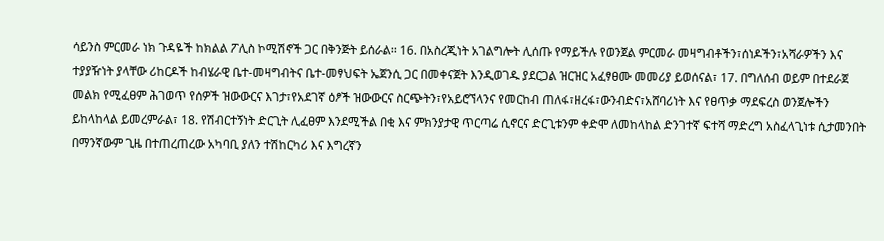ሳይንስ ምርመራ ነክ ጉዳዬች ከክልል ፖሊስ ኮሚሽኖች ጋር በቅንጅት ይሰራል፡፡ 16. በአስረጂነት አገልግሎት ሊሰጡ የማይችሉ የወንጀል ምርመራ መዛግብቶችን፣ሰነዶችን፣አሻራዎችን እና ተያያዥነት ያላቸው ሪከርዶች ከብሄራዊ ቤተ-መዛግብትና ቤተ-መፃህፍት ኤጀንሲ ጋር በመቀናጀት እንዲወገዱ ያደርጋል ዝርዝር አፈፃፀሙ መመሪያ ይወሰናል፣ 17. በግለሰብ ወይም በተደራጀ መልክ የሚፈፀም ሕገወጥ የሰዎች ዝውውርና እገታ፣የአደገኛ ዕፆች ዝውውርና ስርጭትን፣የአይሮኘላንና የመርከብ ጠለፋ፣ዘረፋ፣ውንብድና፣አሸባሪነት እና የፀጥቃ ማደፍረስ ወንጀሎችን ይከላከላል ይመረምራል፣ 18. የሽብርተኝነት ድርጊት ሊፈፀም እንደሚችል በቂ እና ምክንያታዊ ጥርጣሬ ሲኖርና ድርጊቱንም ቀድሞ ለመከላከል ድንገተኛ ፍተሻ ማድረግ አስፈላጊነቱ ሲታመንበት በማንኛውም ጊዜ በተጠረጠረው አካባቢ ያለን ተሽከርካሪ እና እግረኛን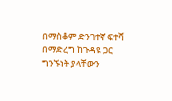በማስቆም ድንገተኛ ፍተሻ በማድረግ ከጉዳዩ ጋር ግንኙነት ያላቸውን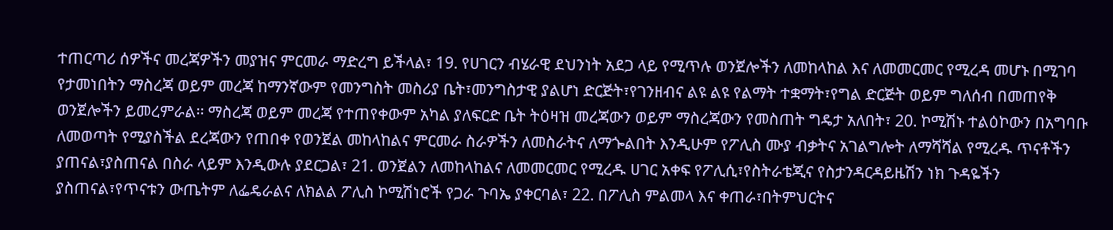ተጠርጣሪ ሰዎችና መረጃዎችን መያዝና ምርመራ ማድረግ ይችላል፣ 19. የሀገርን ብሄራዊ ደህንነት አደጋ ላይ የሚጥሉ ወንጀሎችን ለመከላከል እና ለመመርመር የሚረዳ መሆኑ በሚገባ የታመነበትን ማስረጃ ወይም መረጃ ከማንኛውም የመንግስት መስሪያ ቤት፣መንግስታዊ ያልሆነ ድርጅት፣የገንዘብና ልዩ ልዩ የልማት ተቋማት፣የግል ድርጅት ወይም ግለሰብ በመጠየቅ ወንጀሎችን ይመረምራል፡፡ ማስረጃ ወይም መረጃ የተጠየቀውም አካል ያለፍርድ ቤት ትዕዛዝ መረጃውን ወይም ማስረጃውን የመስጠት ግዴታ አለበት፣ 20. ኮሚሽኑ ተልዕኮውን በአግባቡ ለመወጣት የሚያስችል ደረጃውን የጠበቀ የወንጀል መከላከልና ምርመራ ስራዎችን ለመስራትና ለማጐልበት እንዲሁም የፖሊስ ሙያ ብቃትና አገልግሎት ለማሻሻል የሚረዱ ጥናቶችን ያጠናል፣ያስጠናል በስራ ላይም እንዲውሉ ያደርጋል፣ 21. ወንጀልን ለመከላከልና ለመመርመር የሚረዱ ሀገር አቀፍ የፖሊሲ፣የስትራቴጂና የስታንዳርዳይዜሽን ነክ ጉዳዬችን ያስጠናል፣የጥናቱን ውጤትም ለፌዴራልና ለክልል ፖሊስ ኮሚሽነሮች የጋራ ጉባኤ ያቀርባል፣ 22. በፖሊስ ምልመላ እና ቀጠራ፣በትምህርትና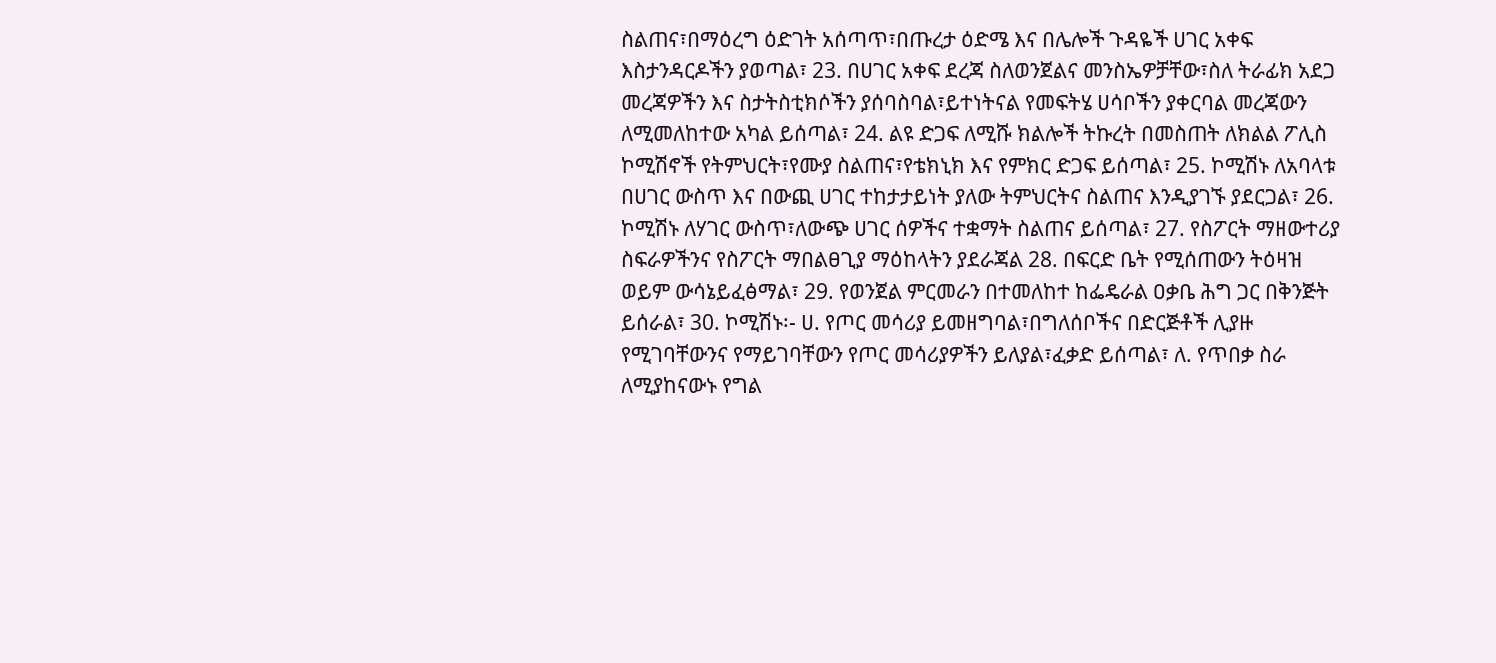ስልጠና፣በማዕረግ ዕድገት አሰጣጥ፣በጡረታ ዕድሜ እና በሌሎች ጉዳዬች ሀገር አቀፍ እስታንዳርዶችን ያወጣል፣ 23. በሀገር አቀፍ ደረጃ ስለወንጀልና መንስኤዎቻቸው፣ስለ ትራፊክ አደጋ መረጃዎችን እና ስታትስቲክሶችን ያሰባስባል፣ይተነትናል የመፍትሄ ሀሳቦችን ያቀርባል መረጃውን ለሚመለከተው አካል ይሰጣል፣ 24. ልዩ ድጋፍ ለሚሹ ክልሎች ትኩረት በመስጠት ለክልል ፖሊስ ኮሚሽኖች የትምህርት፣የሙያ ስልጠና፣የቴክኒክ እና የምክር ድጋፍ ይሰጣል፣ 25. ኮሚሽኑ ለአባላቱ በሀገር ውስጥ እና በውጪ ሀገር ተከታታይነት ያለው ትምህርትና ስልጠና እንዲያገኙ ያደርጋል፣ 26. ኮሚሽኑ ለሃገር ውስጥ፣ለውጭ ሀገር ሰዎችና ተቋማት ስልጠና ይሰጣል፣ 27. የስፖርት ማዘውተሪያ ስፍራዎችንና የስፖርት ማበልፀጊያ ማዕከላትን ያደራጃል 28. በፍርድ ቤት የሚሰጠውን ትዕዛዝ ወይም ውሳኔይፈፅማል፣ 29. የወንጀል ምርመራን በተመለከተ ከፌዴራል ዐቃቤ ሕግ ጋር በቅንጅት ይሰራል፣ 30. ኮሚሽኑ፡- ሀ. የጦር መሳሪያ ይመዘግባል፣በግለሰቦችና በድርጅቶች ሊያዙ የሚገባቸውንና የማይገባቸውን የጦር መሳሪያዎችን ይለያል፣ፈቃድ ይሰጣል፣ ለ. የጥበቃ ስራ ለሚያከናውኑ የግል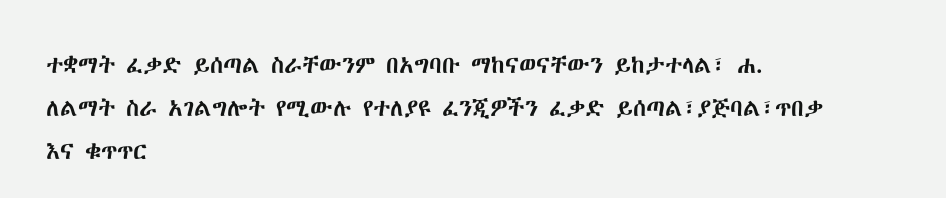ተቋማት ፈቃድ ይሰጣል ስራቸውንም በአግባቡ ማከናወናቸውን ይከታተላል፣ ሐ. ለልማት ስራ አገልግሎት የሚውሉ የተለያዩ ፈንጂዎችን ፈቃድ ይሰጣል፣ያጅባል፣ጥበቃ እና ቁጥጥር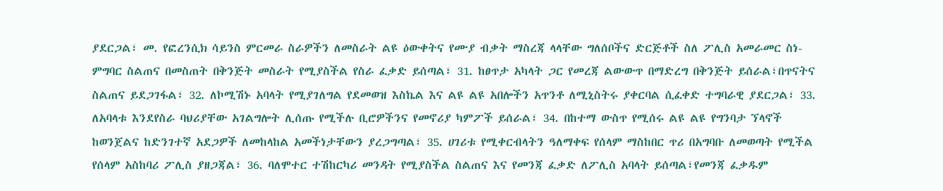ያደርጋል፣ መ. የፎረንሲክ ሳይንስ ምርመራ ስራዎችን ለመስራት ልዩ ዕውቀትና የሙያ ብቃት ማስረጃ ላላቸው ግለሰቦችና ድርጅቶች ስለ ፖሊስ አመራመር ስነ-ምግባር ስልጠና በመስጠት በቅንጅት መስራት የሚያስችል የስራ ፈቃድ ይሰጣል፣ 31. ከፀጥታ አካላት ጋር የመረጃ ልውውጥ በማድረግ በቅንጅት ይሰራል፣በጥናትና ስልጠና ይደጋገፋል፣ 32. ለኮሚሽኑ አባላት የሚያገለግል የደመወዝ እስኬል እና ልዩ ልዩ አበሎችን አጥንቶ ለሚኒስትሩ ያቀርባል ሲፈቀድ ተግባራዊ ያደርጋል፣ 33. ለአባላቱ እንደየስራ ባህሪያቸው አገልግሎት ሊሰጡ የሚችሉ ቢሮዎችንና የመኖሪያ ካምፖች ይሰራል፣ 34. በከተማ ውስጥ የሚሰሩ ልዩ ልዩ የግንባታ ኘላኖች ከወንጀልና ከድንገተኛ አደጋዎች ለመከላከል አመችነታቸውን ያረጋግጣል፣ 35. ሀገሪቱ የሚቀርብላትን ዓለማቀፍ የሰላም ማስከበር ጥሪ በአግባቡ ለመወጣት የሚችል የሰላም አስከባሪ ፖሊስ ያዘጋጃል፣ 36. ባለሞተር ተሽከርካሪ መንዳት የሚያስችል ስልጠና እና የመንጃ ፈቃድ ለፖሊስ አባላት ይሰጣል፣የመንጃ ፈቃዱም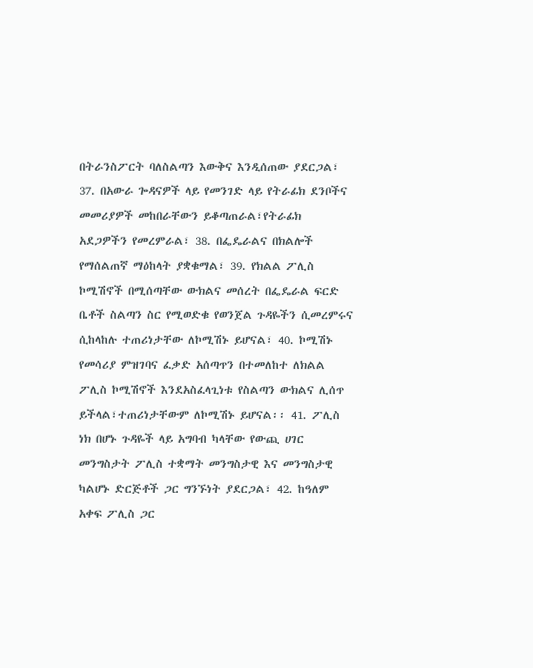በትራንስፖርት ባለስልጣን እውቅና እንዲሰጠው ያደርጋል፣ 37. በአውራ ጐዳናዎች ላይ የመንገድ ላይ የትራፊክ ደንቦችና መመሪያዎች መከበራቸውን ይቆጣጠራል፣የትራፊክ አደጋዎችን የመረምራል፣ 38. በፌዴራልና በክልሎች የማሰልጠኛ ማዕከላት ያቋቁማል፣ 39. የክልል ፖሊስ ኮሚሽኖች በሚሰጣቸው ውክልና መሰረት በፌዴራል ፍርድ ቤቶች ስልጣን ስር የሚወድቁ የወንጀል ጉዳዬችን ሲመረምሩና ሲከላከሉ ተጠሪነታቸው ለኮሚሽኑ ይሆናል፣ 40. ኮሚሽኑ የመሳሪያ ምዝገባና ፈቃድ አሰጣጥን በተመለከተ ለክልል ፖሊስ ኮሚሽኖች እንደአስፈላጊነቱ የስልጣን ውክልና ሊሰጥ ይችላል፣ተጠሪነታቸውም ለኮሚሽኑ ይሆናል፡፡ 41. ፖሊስ ነክ በሆኑ ጉዳዬች ላይ አግባብ ካላቸው የውጪ ሀገር መንግስታት ፖሊስ ተቋማት መንግስታዊ እና መንግስታዊ ካልሆኑ ድርጅቶች ጋር ግንኙነት ያደርጋል፣ 42. ከዓለም አቀፍ ፖሊስ ጋር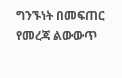ግንኙነት በመፍጠር የመረጃ ልውውጥ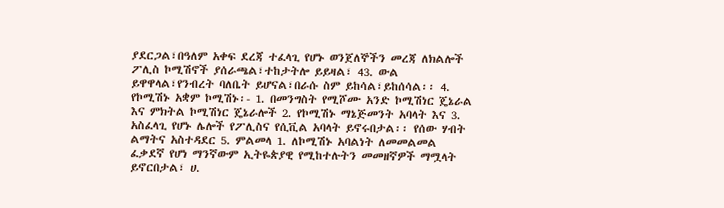ያደርጋል፣በዓለም አቀፍ ደረጃ ተፈላጊ የሆኑ ወንጀለኞችን መረጃ ለክልሎች ፖሊስ ኮሚሽኖች ያሰራጫል፣ተከታትሎ ይይዛል፣ 43. ውል ይዋዋላል፣የንብረት ባለቤት ይሆናል፣በራሱ ስም ይከሳል፣ይከሰሳል፡፡ 4. የኮሚሽኑ አቋም ኮሚሽኑ፡- 1. በመንግስት የሚሾሙ አንድ ኮሚሽነር ጄኔራል እና ምክትል ኮሚሽነር ጄኔራሎች 2. የኮሚሽኑ ማኔጅመንት አባላት እና 3. አስፈላጊ የሆኑ ሌሎች የፖሊስና የሲቪል አባላት ይኖሩበታል፡፡ የሰው ሃብት ልማትና አስተዳደር 5. ምልመላ 1. ለኮሚሽኑ አባልነት ለመመልመል ፈቃደኛ የሆነ ማንኛውም ኢትዬጵያዊ የሚከተሉትን መመዘኛዎች ማሟላት ይኖርበታል፣ ሀ.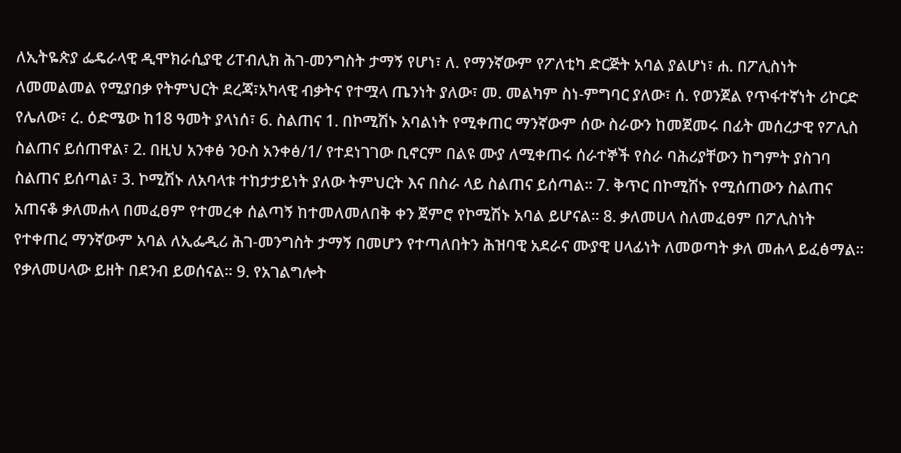ለኢትዬጵያ ፌዴራላዊ ዲሞክራሲያዊ ሪፐብሊክ ሕገ-መንግስት ታማኝ የሆነ፣ ለ. የማንኛውም የፖለቲካ ድርጅት አባል ያልሆነ፣ ሐ. በፖሊስነት ለመመልመል የሚያበቃ የትምህርት ደረጃ፣አካላዊ ብቃትና የተሟላ ጤንነት ያለው፣ መ. መልካም ስነ-ምግባር ያለው፣ ሰ. የወንጀል የጥፋተኛነት ሪኮርድ የሌለው፣ ረ. ዕድሜው ከ18 ዓመት ያላነሰ፣ 6. ስልጠና 1. በኮሚሽኑ አባልነት የሚቀጠር ማንኛውም ሰው ስራውን ከመጀመሩ በፊት መሰረታዊ የፖሊስ ስልጠና ይሰጠዋል፣ 2. በዚህ አንቀፅ ንዑስ አንቀፅ/1/ የተደነገገው ቢኖርም በልዩ ሙያ ለሚቀጠሩ ሰራተኞች የስራ ባሕሪያቸውን ከግምት ያስገባ ስልጠና ይሰጣል፣ 3. ኮሚሽኑ ለአባላቱ ተከታታይነት ያለው ትምህርት እና በስራ ላይ ስልጠና ይሰጣል፡፡ 7. ቅጥር በኮሚሽኑ የሚሰጠውን ስልጠና አጠናቆ ቃለመሐላ በመፈፀም የተመረቀ ሰልጣኝ ከተመለመለበቅ ቀን ጀምሮ የኮሚሽኑ አባል ይሆናል፡፡ 8. ቃለመሀላ ስለመፈፀም በፖሊስነት የተቀጠረ ማንኛውም አባል ለኢፌዲሪ ሕገ-መንግስት ታማኝ በመሆን የተጣለበትን ሕዝባዊ አደራና ሙያዊ ሀላፊነት ለመወጣት ቃለ መሐላ ይፈፅማል፡፡ የቃለመሀላው ይዘት በደንብ ይወሰናል፡፡ 9. የአገልግሎት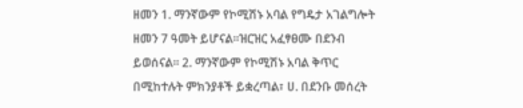ዘመን 1. ማንኛውም የኮሚሽኑ አባል የግዴታ አገልግሎት ዘመን 7 ዓመት ይሆናል፡፡ዝርዝር አፈፃፀሙ በደንብ ይወሰናል፡፡ 2. ማንኛውም የኮሚሽኑ አባል ቅጥር በሚከተሉት ምክንያቶች ይቋረጣል፣ ሀ. በደንቡ መሰረት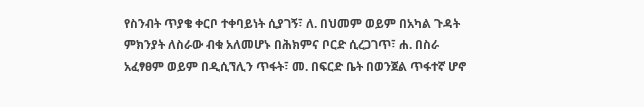የስንብት ጥያቄ ቀርቦ ተቀባይነት ሲያገኝ፣ ለ. በህመም ወይም በአካል ጉዳት ምክንያት ለስራው ብቁ አለመሆኑ በሕክምና ቦርድ ሲረጋገጥ፣ ሐ. በስራ አፈፃፀም ወይም በዲሲኘሊን ጥፋት፣ መ. በፍርድ ቤት በወንጀል ጥፋተኛ ሆኖ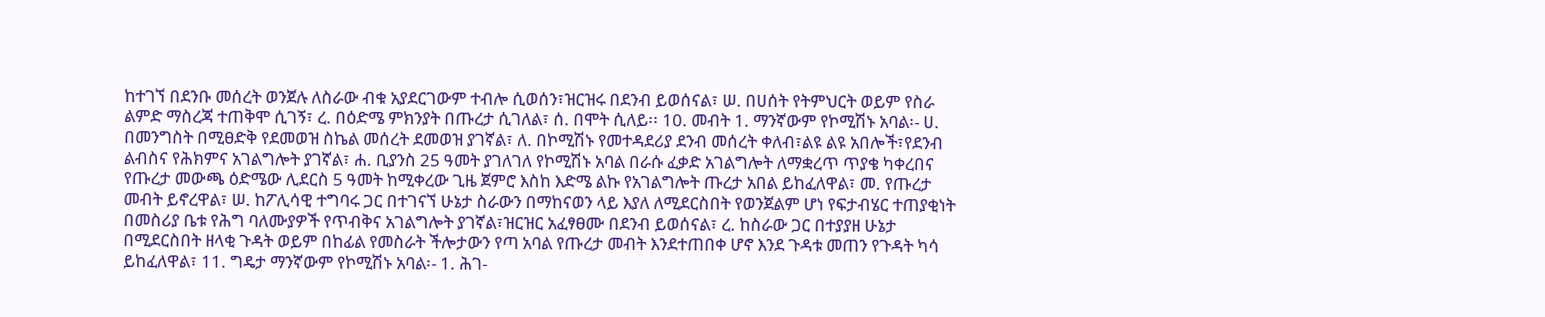ከተገኘ በደንቡ መሰረት ወንጀሉ ለስራው ብቁ አያደርገውም ተብሎ ሲወሰን፣ዝርዝሩ በደንብ ይወሰናል፣ ሠ. በሀሰት የትምህርት ወይም የስራ ልምድ ማስረጃ ተጠቅሞ ሲገኝ፣ ረ. በዕድሜ ምክንያት በጡረታ ሲገለል፣ ሰ. በሞት ሲለይ፡፡ 10. መብት 1. ማንኛውም የኮሚሽኑ አባል፡- ሀ. በመንግስት በሚፀድቅ የደመወዝ ስኬል መሰረት ደመወዝ ያገኛል፣ ለ. በኮሚሽኑ የመተዳደሪያ ደንብ መሰረት ቀለብ፣ልዩ ልዩ አበሎች፣የደንብ ልብስና የሕክምና አገልግሎት ያገኛል፣ ሐ. ቢያንስ 25 ዓመት ያገለገለ የኮሚሽኑ አባል በራሱ ፈቃድ አገልግሎት ለማቋረጥ ጥያቄ ካቀረበና የጡረታ መውጫ ዕድሜው ሊደርስ 5 ዓመት ከሚቀረው ጊዜ ጀምሮ እስከ እድሜ ልኩ የአገልግሎት ጡረታ አበል ይከፈለዋል፣ መ. የጡረታ መብት ይኖረዋል፣ ሠ. ከፖሊሳዊ ተግባሩ ጋር በተገናኘ ሁኔታ ስራውን በማከናወን ላይ እያለ ለሚደርስበት የወንጀልም ሆነ የፍታብሄር ተጠያቂነት በመስሪያ ቤቱ የሕግ ባለሙያዎች የጥብቅና አገልግሎት ያገኛል፣ዝርዝር አፈፃፀሙ በደንብ ይወሰናል፣ ረ. ከስራው ጋር በተያያዘ ሁኔታ በሚደርስበት ዘላቂ ጉዳት ወይም በከፊል የመስራት ችሎታውን የጣ አባል የጡረታ መብት እንደተጠበቀ ሆኖ እንደ ጉዳቱ መጠን የጉዳት ካሳ ይከፈለዋል፣ 11. ግዴታ ማንኛውም የኮሚሽኑ አባል፡- 1. ሕገ-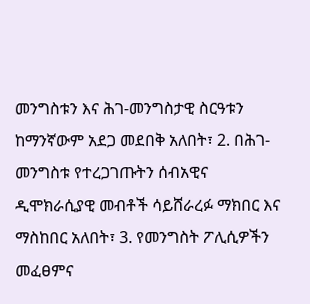መንግስቱን እና ሕገ-መንግስታዊ ስርዓቱን ከማንኛውም አደጋ መደበቅ አለበት፣ 2. በሕገ-መንግስቱ የተረጋገጡትን ሰብአዊና ዲሞክራሲያዊ መብቶች ሳይሸራረፉ ማክበር እና ማስከበር አለበት፣ 3. የመንግስት ፖሊሲዎችን መፈፀምና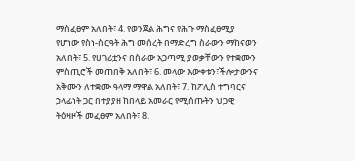ማስፈፀም አለበት፣ 4. የወንጀል ሕግና የሕጉ ማስፈፀሚያ የሆነው የስነ-ስርዓት ሕግ መሰረት በማድረግ ስራውን ማከናወን አለበት፣ 5. የሀገሪቷንና በስራው አጋጣሚ ያወቃቸውን የተቋሙን ምስጢሮች መጠበቅ አለበት፣ 6. መላው እውቀቱን፣ችሎታውንና አቅሙን ለተቋሙ ዓላማ ማዋል አለበት፣ 7. ከፖሊስ ተግባርና ኃላፊነት ጋር በተያያዘ ከበላይ አመራር የሚሰጡትን ህጋዊ ትዕዛዞች መፈፀም አለበት፣ 8.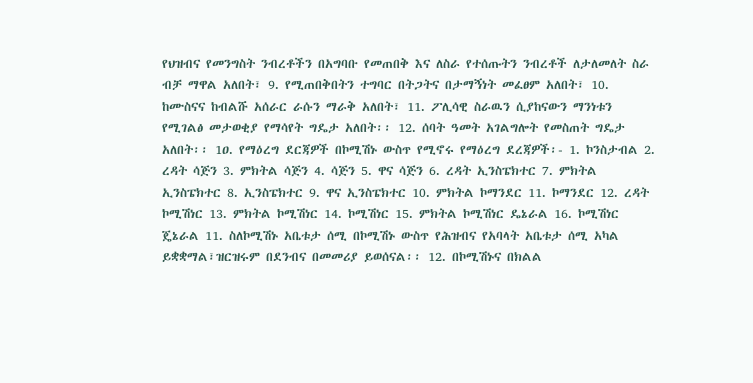የህዝብና የመንግስት ንብረቶችን በአግባቡ የመጠበቅ እና ለስራ የተሰጡትን ንብረቶች ለታለመለት ስራ ብቻ ማዋል አለበት፣ 9. የሚጠበቅበትን ተግባር በትጋትና በታማኝነት መፈፀም አለበት፣ 10. ከሙስናና ከብልሹ አሰራር ራሱን ማራቅ አለበት፣ 11. ፖሊሳዊ ስራዉን ሲያከናውን ማንነቱን የሚገልፅ መታወቂያ የማሳየት ግዴታ አለበት፡፡ 12. ሰባት ዓመት አገልግሎት የመስጠት ግዴታ አለበት፡፡ 1ዐ. የማዕረግ ደርጃዎች በኮሚሽኑ ውስጥ የሚኖሩ የማዕረግ ደረጃዎች፡- 1. ኮንስታብል 2. ረዳት ሳጅን 3. ምክትል ሳጅን 4. ሳጅን 5. ዋና ሳጅን 6. ረዳት ኢንስፔክተር 7. ምክትል ኢንስፔክተር 8. ኢንስፔክተር 9. ዋና ኢንስፔክተር 10. ምክትል ኮማንደር 11. ኮማንደር 12. ረዳት ኮሚሽነር 13. ምክትል ኮሚሽነር 14. ኮሚሽነር 15. ምክትል ኮሚሽነር ዴኔራል 16. ኮሚሽነር ጄኔራል 11. ስለኮሚሽኑ አቤቱታ ሰሚ በኮሚሽኑ ውስጥ የሕዝብና የአባላት አቤቱታ ሰሚ አካል ይቋቋማል፣ዝርዝሩም በደንብና በመመሪያ ይወሰናል፡፡ 12. በኮሚሽኑና በክልል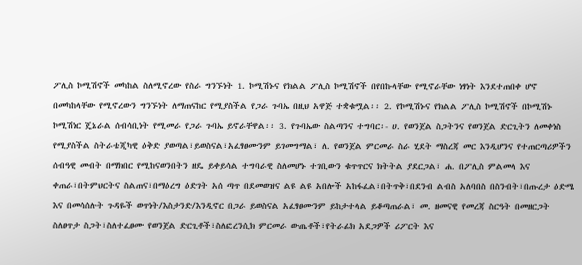ፖሊስ ኮሚሽኖች መካከል ስለሚኖረው የስራ ግንኙነት 1. ኮሚሽኑና የክልል ፖሊስ ኮሚሽኖች በየበኩላቸው የሚኖራቸው ነፃነት እንደተጠበቀ ሆኖ በመካከላቸው የሚኖረውን ግንኙነት ለማጠናከር የሚያስችል የጋራ ጉባኤ በዚህ አዋጅ ተቋቁሟል፡፡ 2. የኮሚሽኑና የክልል ፖሊስ ኮሚሽኖች በኮሚሽኑ ኮሚሽነር ጄኔራል ሰብሳቢነት የሚመራ የጋራ ጉባኤ ይኖራቸዋል፡፡ 3. የጉባኤው ስልጣንና ተግባር፡- ሀ. የወንጀል ስጋትንና የወንጀል ድርጊትን ለመቀነስ የሚያስችል ስትራቴጂካዊ ዕቅድ ያወጣል፣ይወስናል፣አፈፃፀሙንም ይገመግማል፣ ለ. የወንጀል ምርመራ ስራ ሂደት ማስረጃ መር እንዲሆንና የተጠርጣሪዎችን ሰብዓዊ መብት በማክበር የሚከናወንበትን ዘዴ ይቀይሳል ተግባራዊ ስለመሆኑ ተገቢውን ቁጥጥርና ክትትል ያደርጋል፣ ሐ. በፖሊስ ምልመላ እና ቀጠራ፣በትምህርትና ስልጠና፣በማዕረግ ዕድገት አሰ ጣጥ በደመወዝና ልዩ ልዩ አበሎች አከፋፈል፣በትጥቅ፣በደንብ ልብስ አለባበስ በስንብት፣በጡረታ ዕድሜ እና በመሳሰሉት ጉዳዬች ወጥነት/እስታንድ/እንዲኖር በጋራ ይወስናል አፈፃፀሙንም ይከታተላል ይቆጣጠራል፣ መ. ዘመናዊ የመረጃ ስርዓት በመዘርጋት ስለፀጥታ ስጋት፣ስለተፈፀሙ የወንጀል ድርጊቶች፣ስለፎረንሲክ ምርመራ ውጤቶች፣የትራፊክ አደጋዎች ሪፖርት እና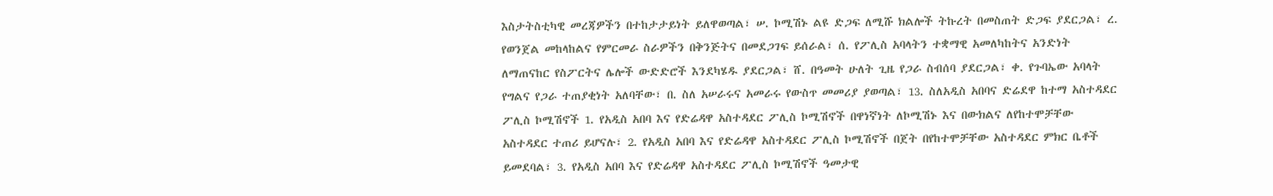እስታትስቲካዊ መረጃዎችን በተከታታይነት ይለዋወጣል፣ ሠ. ኮሚሽኑ ልዩ ድጋፍ ለሚሹ ክልሎች ትኩረት በመስጠት ድጋፍ ያደርጋል፣ ረ. የወንጀል መከላከልና የምርመራ ስራዎችን በቅንጅትና በመደጋገፍ ይሰራል፣ ሰ. የፖሊስ አባላትን ተቋማዊ አመለካከትና አንድነት ለማጠናከር የስፖርትና ሌሎች ውድድሮች እንደካሄዱ ያደርጋል፣ ሸ. በዓመት ሁለት ጊዜ የጋራ ስብሰባ ያደርጋል፣ ቀ. የጉባኤው አባላት የግልና የጋራ ተጠያቂነት አለባቸው፣ በ. ስለ አሠራሩና አመራሩ የውስጥ መመሪያ ያወጣል፣ 13. ስለአዲስ አበባና ድሬደዋ ከተማ አስተዳደር ፖሊስ ኮሚሽኖች 1. የአዲስ አበባ እና የድሬዳዋ አስተዳደር ፖሊስ ኮሚሽኖች በዋነኛነት ለኮሚሽኑ እና በውክልና ለየከተሞቻቸው አስተዳደር ተጠሪ ይሆናሉ፣ 2. የአዲስ አበባ እና የድሬዳዋ አስተዳደር ፖሊስ ኮሚሽኖች በጀት በየከተሞቻቸው አስተዳደር ምክር ቤቶች ይመደባል፣ 3. የአዲስ አበባ እና የድሬዳዋ አስተዳደር ፖሊስ ኮሚሽኖች ዓመታዊ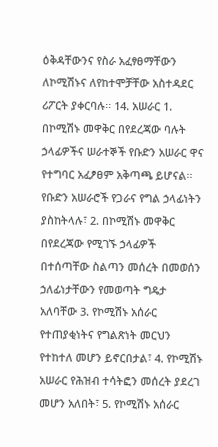ዕቅዳቸውንና የስራ አፈፃፀማቸውን ለኮሚሽኑና ለየከተሞቻቸው አስተዳደር ሪፖርት ያቀርባሉ፡፡ 14. አሠራር 1. በኮሚሽኑ መዋቅር በየደረጃው ባሉት ኃላፊዎችና ሠራተኞች የቡድን አሠራር ዋና የተግባር አፈፆፀም አቅጣጫ ይሆናል፡፡ የቡድን አሠራሮች የጋራና የግል ኃላፊነትን ያስከትላሉ፣ 2. በኮሚሽኑ መዋቅር በየደረጃው የሚገኙ ኃላፊዎች በተሰጣቸው ስልጣን መሰረት በመወሰን ኃለፊነታቸውን የመወጣት ግዴታ አለባቸው 3. የኮሚሽኑ አሰራር የተጠያቂነትና የግልጽነት መርህን የተከተለ መሆን ይኖርበታል፣ 4. የኮሚሽኑ አሠራር የሕዝብ ተሳትፎን መሰረት ያደረገ መሆን አለበት፣ 5. የኮሚሽኑ አሰራር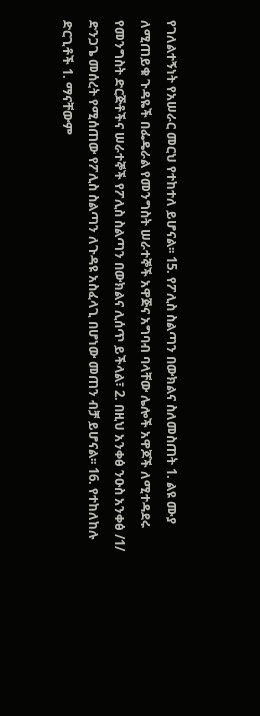የገለልተኝነት የአሠራር መርህ የተከተለ ይሆናል፡፡ 15. የፖሊስ ስልጣን በውክልና ስለመስጠት 1. ልዩ ሙያ ለሚጠይቁ ጉዳዬች በፌዴራል የመንግስት ሠራተኞች አዋጅና አግባብ ባላቸው ሌሎች አዋጆች ለሚተዳደሩ የመንግስት ድርጅቶችና ሠራተኞች የፖሊስ ስልጣን በውክልና ሊሰጥ ይችላል፣ 2. በዚህ አንቀፅ ንዑስ አንቀፅ /1/ ድንጋጌ መሰረት የሚሰጠው የፖሊስ ስልጣን ለጉዳዩ አስፈላጊ በሆነው መጠን ብቻ ይሆናል፡፡ 16. የተከለከሉ ድርጊቶች 1. ማናቸውም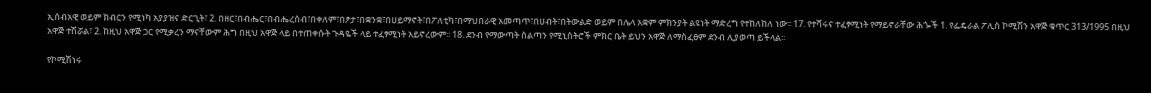ኢሰብአዊ ወይም ክብርን የሚነካ አያያዝና ድርጊት፣ 2. በዘር፣በብሔር፣በብሔረሰብ፣በቀለም፣በፆታ፣በቋንቋ፣በሀይማኖት፣በፖለቲካ፣በማህበራዊ አመጣጥ፣በሀብት፣በትውልድ ወይም በሌላ አቋም ምክንያት ልዩነት ማድረግ የተከለከለ ነው፡፡ 17. የተሻሩና ተፈፃሚነት የማይኖራቸው ሕጐች 1. የፌዴራል ፖሊስ ኮሚሽን አዋጅ ቁጥር 313/1995 በዚህ አዋጅ ተሽሯል፣ 2. ከዚህ አዋጅ ጋር የሚቃረን ማናቸውም ሕግ በዚህ አዋጅ ላይ በተጠቀሱት ጉዳዬች ላይ ተፈፃሚነት አይኖረውም፡፡ 18. ደንብ የማውጣት ስልጣን የሚኒስትሮች ምክር ቤት ይህን አዋጅ ለማስፈፀም ደንብ ሊያወጣ ይችላል፡፡

የኮሚሽነሩ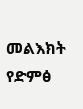መልእክት
የድምፅ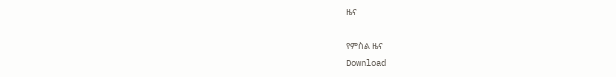ዜና

የምስል ዜና
Download